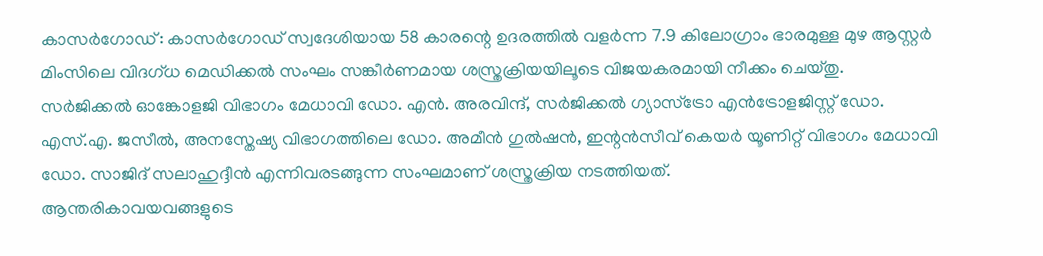കാസർഗോഡ്: കാസർഗോഡ് സ്വദേശിയായ 58 കാരന്റെ ഉദരത്തിൽ വളർന്ന 7.9 കിലോഗ്രാം ഭാരമുള്ള മുഴ ആസ്റ്റർ മിംസിലെ വിദഗ്ധ മെഡിക്കൽ സംഘം സങ്കീർണമായ ശസ്ത്രക്രിയയിലൂടെ വിജയകരമായി നീക്കം ചെയ്തു.
സർജിക്കൽ ഓങ്കോളജി വിഭാഗം മേധാവി ഡോ. എൻ. അരവിന്ദ്, സർജിക്കൽ ഗ്യാസ്ട്രോ എൻട്രോളജിസ്റ്റ് ഡോ. എസ്.എ. ജസീൽ, അനസ്തേഷ്യ വിഭാഗത്തിലെ ഡോ. അമീൻ ഗുൽഷൻ, ഇന്റൻസീവ് കെയർ യൂണിറ്റ് വിഭാഗം മേധാവി ഡോ. സാജിദ് സലാഹുദ്ദീൻ എന്നിവരടങ്ങുന്ന സംഘമാണ് ശസ്ത്രക്രിയ നടത്തിയത്.
ആന്തരികാവയവങ്ങളുടെ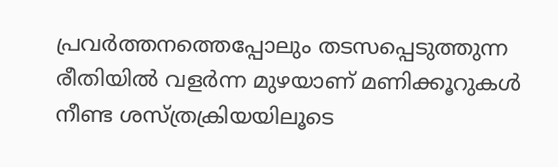പ്രവർത്തനത്തെപ്പോലും തടസപ്പെടുത്തുന്ന രീതിയിൽ വളർന്ന മുഴയാണ് മണിക്കൂറുകൾ നീണ്ട ശസ്ത്രക്രിയയിലൂടെ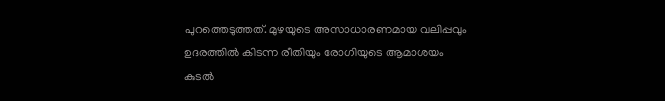പുറത്തെടുത്തത്. മുഴയുടെ അസാധാരണമായ വലിപ്പവും ഉദരത്തിൽ കിടന്ന രീതിയും രോഗിയുടെ ആമാശയം കുടൽ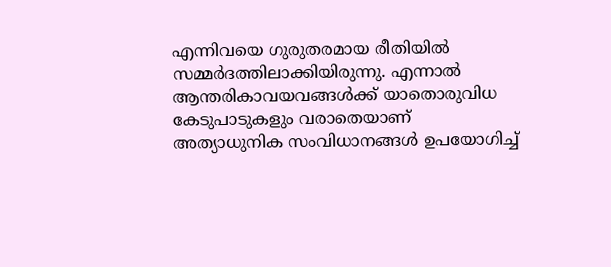എന്നിവയെ ഗുരുതരമായ രീതിയിൽ സമ്മർദത്തിലാക്കിയിരുന്നു. എന്നാൽ ആന്തരികാവയവങ്ങൾക്ക് യാതൊരുവിധ കേടുപാടുകളും വരാതെയാണ് അത്യാധുനിക സംവിധാനങ്ങൾ ഉപയോഗിച്ച്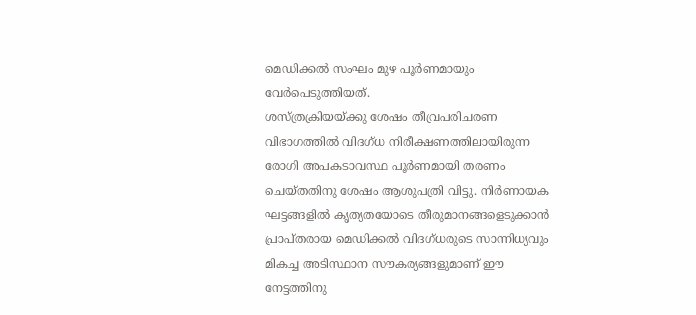മെഡിക്കൽ സംഘം മുഴ പൂർണമായും വേർപെടുത്തിയത്.
ശസ്ത്രക്രിയയ്ക്കു ശേഷം തീവ്രപരിചരണ വിഭാഗത്തിൽ വിദഗ്ധ നിരീക്ഷണത്തിലായിരുന്ന രോഗി അപകടാവസ്ഥ പൂർണമായി തരണം ചെയ്തതിനു ശേഷം ആശുപത്രി വിട്ടു. നിർണായക ഘട്ടങ്ങളിൽ കൃത്യതയോടെ തീരുമാനങ്ങളെടുക്കാൻ പ്രാപ്തരായ മെഡിക്കൽ വിദഗ്ധരുടെ സാന്നിധ്യവും മികച്ച അടിസ്ഥാന സൗകര്യങ്ങളുമാണ് ഈ നേട്ടത്തിനു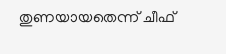തുണയായതെന്ന് ചീഫ്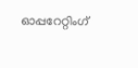ഓപ്പറേറ്റിംഗ്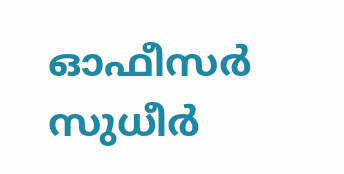ഓഫീസർ സുധീർ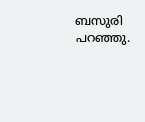ബസുരി പറഞ്ഞു.